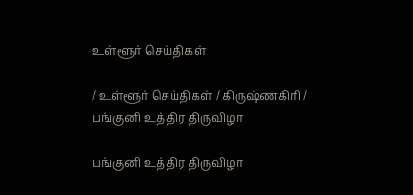உள்ளூர் செய்திகள்

/ உள்ளூர் செய்திகள் / கிருஷ்ணகிரி / பங்குனி உத்திர திருவிழா

பங்குனி உத்திர திருவிழா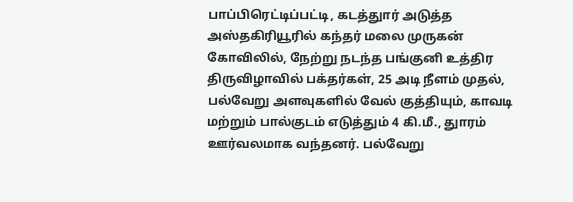பாப்பிரெட்டிப்பட்டி, கடத்துார் அடுத்த அஸ்தகிரியூரில் கந்தர் மலை முருகன் கோவிலில், நேற்று நடந்த பங்குனி உத்திர திருவிழாவில் பக்தர்கள், 25 அடி நீளம் முதல், பல்வேறு அளவுகளில் வேல் குத்தியும், காவடி மற்றும் பால்குடம் எடுத்தும் 4 கி.மீ., துாரம் ஊர்வலமாக வந்தனர். பல்வேறு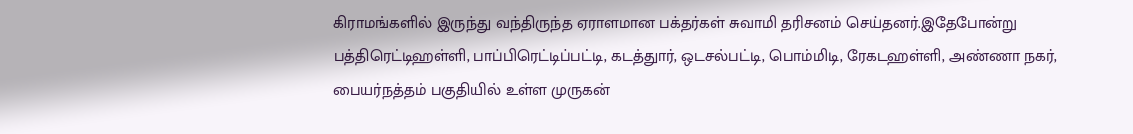கிராமங்களில் இருந்து வந்திருந்த ஏராளமான பக்தர்கள் சுவாமி தரிசனம் செய்தனர்.இதேபோன்று பத்திரெட்டிஹள்ளி, பாப்பிரெட்டிப்பட்டி, கடத்துார், ஒடசல்பட்டி, பொம்மிடி, ரேகடஹள்ளி, அண்ணா நகர், பையர்நத்தம் பகுதியில் உள்ள முருகன்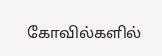கோவில்களில்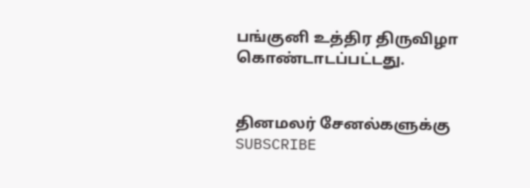பங்குனி உத்திர திருவிழா கொண்டாடப்பட்டது.


தினமலர் சேனல்களுக்கு SUBSCRIBE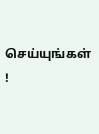செய்யுங்கள் !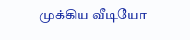முக்கிய வீடியோ